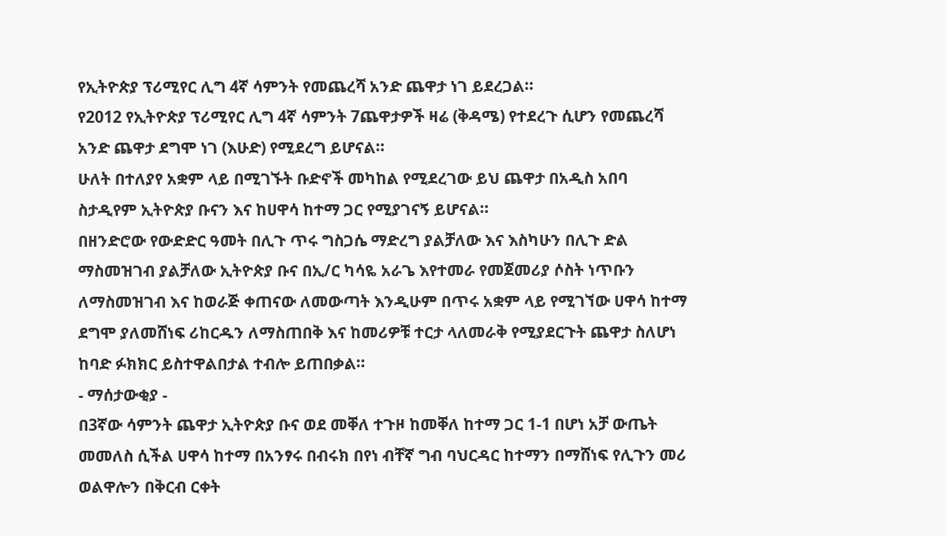የኢትዮጵያ ፕሪሚየር ሊግ 4ኛ ሳምንት የመጨረሻ አንድ ጨዋታ ነገ ይደረጋል።
የ2012 የኢትዮጵያ ፕሪሚየር ሊግ 4ኛ ሳምንት 7ጨዋታዎች ዛሬ (ቅዳሜ) የተደረጉ ሲሆን የመጨረሻ አንድ ጨዋታ ደግሞ ነገ (እሁድ) የሚደረግ ይሆናል።
ሁለት በተለያየ አቋም ላይ በሚገኙት ቡድኖች መካከል የሚደረገው ይህ ጨዋታ በአዲስ አበባ ስታዲየም ኢትዮጵያ ቡናን እና ከሀዋሳ ከተማ ጋር የሚያገናኝ ይሆናል።
በዘንድሮው የውድድር ዓመት በሊጉ ጥሩ ግስጋሴ ማድረግ ያልቻለው እና እስካሁን በሊጉ ድል ማስመዝገብ ያልቻለው ኢትዮጵያ ቡና በኢ/ር ካሳዬ አራጌ እየተመራ የመጀመሪያ ሶስት ነጥቡን ለማስመዝገብ እና ከወራጅ ቀጠናው ለመውጣት እንዲሁም በጥሩ አቋም ላይ የሚገኘው ሀዋሳ ከተማ ደግሞ ያለመሸነፍ ሪከርዱን ለማስጠበቅ እና ከመሪዎቹ ተርታ ላለመራቅ የሚያደርጉት ጨዋታ ስለሆነ ከባድ ፉክክር ይስተዋልበታል ተብሎ ይጠበቃል።
- ማሰታውቂያ -
በ3ኛው ሳምንት ጨዋታ ኢትዮጵያ ቡና ወደ መቐለ ተጉዞ ከመቐለ ከተማ ጋር 1-1 በሆነ አቻ ውጤት መመለስ ሲችል ሀዋሳ ከተማ በአንፃሩ በብሩክ በየነ ብቸኛ ግብ ባህርዳር ከተማን በማሸነፍ የሊጉን መሪ ወልዋሎን በቅርብ ርቀት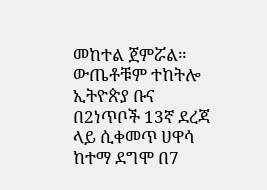መከተል ጀምሯል። ውጤቶቹም ተከትሎ ኢትዮጵያ ቡና በ2ነጥቦች 13ኛ ደረጃ ላይ ሲቀመጥ ሀዋሳ ከተማ ደግሞ በ7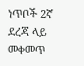ነጥቦች 2ኛ ደረጃ ላይ መቀመጥ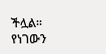ችሏል። የነገውን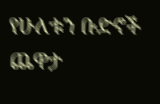የሁለቱን ቡድኖች ጨዋታ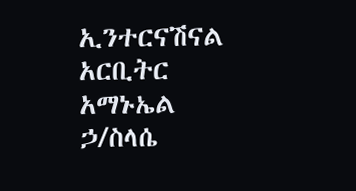ኢንተርናሽናል አርቢትር አማኑኤል ኃ/ስላሴ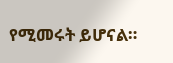የሚመሩት ይሆናል።